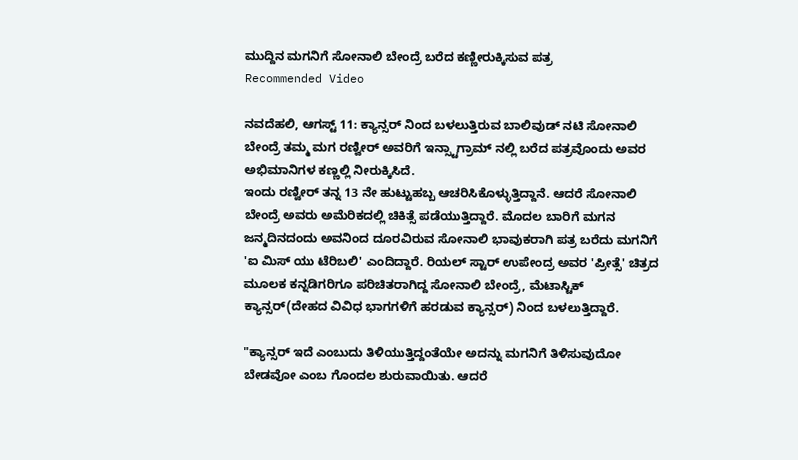ಮುದ್ದಿನ ಮಗನಿಗೆ ಸೋನಾಲಿ ಬೇಂದ್ರೆ ಬರೆದ ಕಣ್ಣೀರುಕ್ಕಿಸುವ ಪತ್ರ
Recommended Video

ನವದೆಹಲಿ, ಆಗಸ್ಟ್ 11: ಕ್ಯಾನ್ಸರ್ ನಿಂದ ಬಳಲುತ್ತಿರುವ ಬಾಲಿವುಡ್ ನಟಿ ಸೋನಾಲಿ ಬೇಂದ್ರೆ ತಮ್ಮ ಮಗ ರಣ್ವೀರ್ ಅವರಿಗೆ ಇನ್ಸ್ಟಾಗ್ರಾಮ್ ನಲ್ಲಿ ಬರೆದ ಪತ್ರವೊಂದು ಅವರ ಅಭಿಮಾನಿಗಳ ಕಣ್ಣಲ್ಲಿ ನೀರುಕ್ಕಿಸಿದೆ.
ಇಂದು ರಣ್ವೀರ್ ತನ್ನ 13 ನೇ ಹುಟ್ಟುಹಬ್ಬ ಆಚರಿಸಿಕೊಳ್ಳುತ್ತಿದ್ದಾನೆ. ಆದರೆ ಸೋನಾಲಿ ಬೇಂದ್ರೆ ಅವರು ಅಮೆರಿಕದಲ್ಲಿ ಚಿಕಿತ್ಸೆ ಪಡೆಯುತ್ತಿದ್ದಾರೆ. ಮೊದಲ ಬಾರಿಗೆ ಮಗನ ಜನ್ಮದಿನದಂದು ಅವನಿಂದ ದೂರವಿರುವ ಸೋನಾಲಿ ಭಾವುಕರಾಗಿ ಪತ್ರ ಬರೆದು ಮಗನಿಗೆ 'ಐ ಮಿಸ್ ಯು ಟೆರಿಬಲಿ' ಎಂದಿದ್ದಾರೆ. ರಿಯಲ್ ಸ್ಟಾರ್ ಉಪೇಂದ್ರ ಅವರ 'ಪ್ರೀತ್ಸೆ' ಚಿತ್ರದ ಮೂಲಕ ಕನ್ನಡಿಗರಿಗೂ ಪರಿಚಿತರಾಗಿದ್ದ ಸೋನಾಲಿ ಬೇಂದ್ರೆ, ಮೆಟಾಸ್ಟಿಕ್ ಕ್ಯಾನ್ಸರ್(ದೇಹದ ವಿವಿಧ ಭಾಗಗಳಿಗೆ ಹರಡುವ ಕ್ಯಾನ್ಸರ್) ನಿಂದ ಬಳಲುತ್ತಿದ್ದಾರೆ.

"ಕ್ಯಾನ್ಸರ್ ಇದೆ ಎಂಬುದು ತಿಳಿಯುತ್ತಿದ್ದಂತೆಯೇ ಅದನ್ನು ಮಗನಿಗೆ ತಿಳಿಸುವುದೋ ಬೇಡವೋ ಎಂಬ ಗೊಂದಲ ಶುರುವಾಯಿತು. ಆದರೆ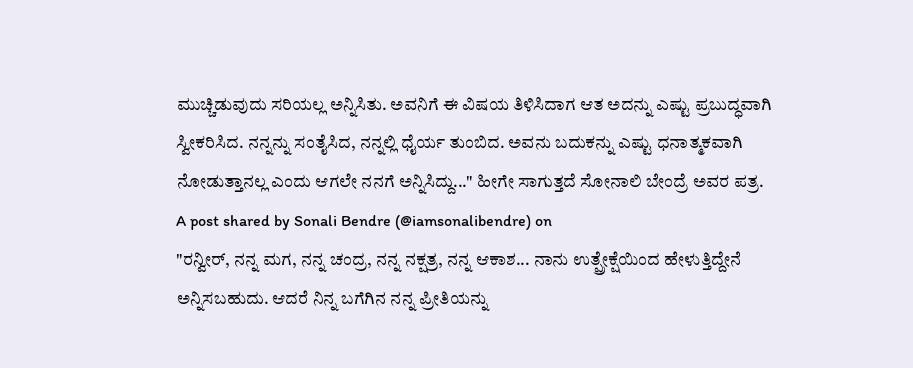ಮುಚ್ಚಿಡುವುದು ಸರಿಯಲ್ಲ ಅನ್ನಿಸಿತು. ಅವನಿಗೆ ಈ ವಿಷಯ ತಿಳಿಸಿದಾಗ ಆತ ಅದನ್ನು ಎಷ್ಟು ಪ್ರಬುದ್ಧವಾಗಿ ಸ್ವೀಕರಿಸಿದ. ನನ್ನನ್ನು ಸಂತೈಸಿದ, ನನ್ನಲ್ಲಿ ಧೈರ್ಯ ತುಂಬಿದ. ಅವನು ಬದುಕನ್ನು ಎಷ್ಟು ಧನಾತ್ಮಕವಾಗಿ ನೋಡುತ್ತಾನಲ್ಲ ಎಂದು ಆಗಲೇ ನನಗೆ ಅನ್ನಿಸಿದ್ದು..." ಹೀಗೇ ಸಾಗುತ್ತದೆ ಸೋನಾಲಿ ಬೇಂದ್ರೆ ಅವರ ಪತ್ರ.
A post shared by Sonali Bendre (@iamsonalibendre) on
"ರನ್ವೀರ್, ನನ್ನ ಮಗ, ನನ್ನ ಚಂದ್ರ, ನನ್ನ ನಕ್ಷತ್ರ, ನನ್ನ ಆಕಾಶ... ನಾನು ಉತ್ಪ್ರೇಕ್ಷೆಯಿಂದ ಹೇಳುತ್ತಿದ್ದೇನೆ ಅನ್ನಿಸಬಹುದು. ಆದರೆ ನಿನ್ನ ಬಗೆಗಿನ ನನ್ನ ಪ್ರೀತಿಯನ್ನು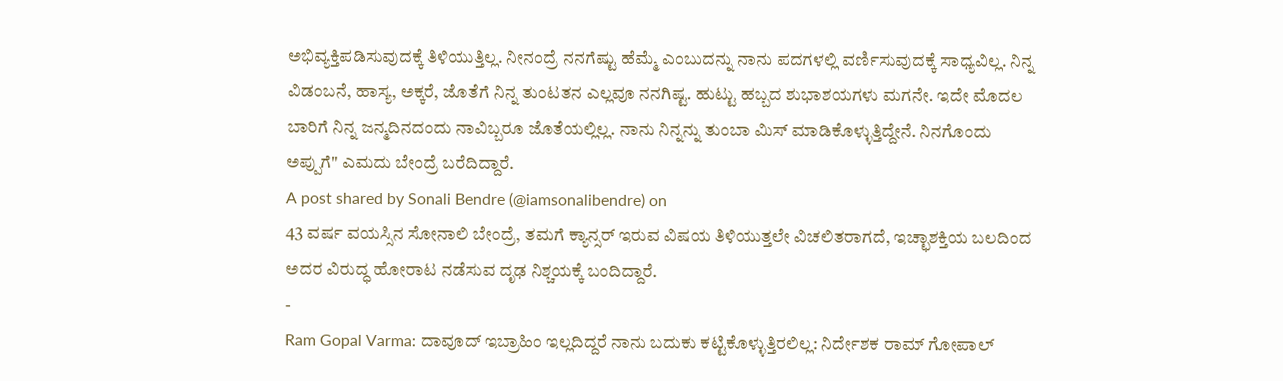ಅಭಿವ್ಯಕ್ತಿಪಡಿಸುವುದಕ್ಕೆ ತಿಳಿಯುತ್ತಿಲ್ಲ. ನೀನಂದ್ರೆ ನನಗೆಷ್ಟು ಹೆಮ್ಮೆ ಎಂಬುದನ್ನು ನಾನು ಪದಗಳಲ್ಲಿ ವರ್ಣಿಸುವುದಕ್ಕೆ ಸಾಧ್ಯವಿಲ್ಲ. ನಿನ್ನ ವಿಡಂಬನೆ, ಹಾಸ್ಯ, ಅಕ್ಕರೆ, ಜೊತೆಗೆ ನಿನ್ನ ತುಂಟತನ ಎಲ್ಲವೂ ನನಗಿಷ್ಟ. ಹುಟ್ಟು ಹಬ್ಬದ ಶುಭಾಶಯಗಳು ಮಗನೇ. ಇದೇ ಮೊದಲ ಬಾರಿಗೆ ನಿನ್ನ ಜನ್ಮದಿನದಂದು ನಾವಿಬ್ಬರೂ ಜೊತೆಯಲ್ಲಿಲ್ಲ. ನಾನು ನಿನ್ನನ್ನು ತುಂಬಾ ಮಿಸ್ ಮಾಡಿಕೊಳ್ಳುತ್ತಿದ್ದೇನೆ. ನಿನಗೊಂದು ಅಪ್ಪುಗೆ" ಎಮದು ಬೇಂದ್ರೆ ಬರೆದಿದ್ದಾರೆ.
A post shared by Sonali Bendre (@iamsonalibendre) on
43 ವರ್ಷ ವಯಸ್ಸಿನ ಸೋನಾಲಿ ಬೇಂದ್ರೆ, ತಮಗೆ ಕ್ಯಾನ್ಸರ್ ಇರುವ ವಿಷಯ ತಿಳಿಯುತ್ತಲೇ ವಿಚಲಿತರಾಗದೆ, ಇಚ್ಛಾಶಕ್ತಿಯ ಬಲದಿಂದ ಅದರ ವಿರುದ್ಧ ಹೋರಾಟ ನಡೆಸುವ ದೃಢ ನಿಶ್ಚಯಕ್ಕೆ ಬಂದಿದ್ದಾರೆ.
-
Ram Gopal Varma: ದಾವೂದ್ ಇಬ್ರಾಹಿಂ ಇಲ್ಲದಿದ್ದರೆ ನಾನು ಬದುಕು ಕಟ್ಟಿಕೊಳ್ಳುತ್ತಿರಲಿಲ್ಲ: ನಿರ್ದೇಶಕ ರಾಮ್ ಗೋಪಾಲ್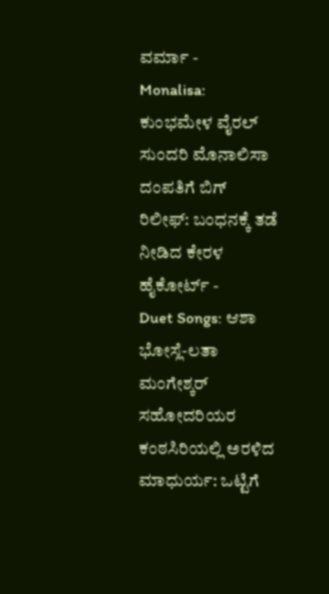ವರ್ಮಾ -
Monalisa: ಕುಂಭಮೇಳ ವೈರಲ್ ಸುಂದರಿ ಮೊನಾಲಿಸಾ ದಂಪತಿಗೆ ಬಿಗ್ ರಿಲೀಫ್: ಬಂಧನಕ್ಕೆ ತಡೆ ನೀಡಿದ ಕೇರಳ ಹೈಕೋರ್ಟ್ -
Duet Songs: ಆಶಾ ಭೋಸ್ಲೆ-ಲತಾ ಮಂಗೇಶ್ಕರ್ ಸಹೋದರಿಯರ ಕಂಠಸಿರಿಯಲ್ಲಿ ಅರಳಿದ ಮಾಧುರ್ಯ: ಒಟ್ಟಿಗೆ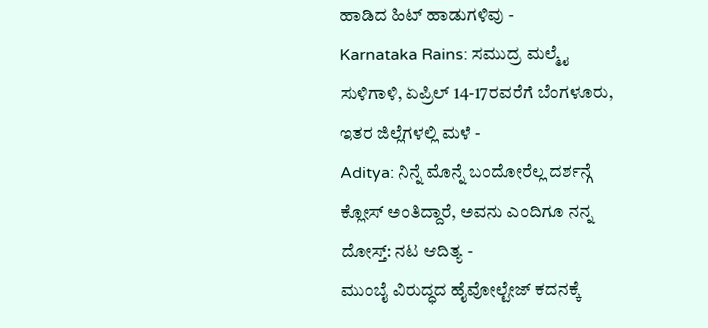ಹಾಡಿದ ಹಿಟ್ ಹಾಡುಗಳಿವು -
Karnataka Rains: ಸಮುದ್ರ ಮಲ್ಮೈ ಸುಳಿಗಾಳಿ, ಏಪ್ರಿಲ್ 14-17ರವರೆಗೆ ಬೆಂಗಳೂರು, ಇತರ ಜಿಲ್ಲೆಗಳಲ್ಲಿ ಮಳೆ -
Aditya: ನಿನ್ನೆ ಮೊನ್ನೆ ಬಂದೋರೆಲ್ಲ ದರ್ಶನ್ಗೆ ಕ್ಲೋಸ್ ಅಂತಿದ್ದಾರೆ, ಅವನು ಎಂದಿಗೂ ನನ್ನ ದೋಸ್ತ್: ನಟ ಆದಿತ್ಯ -
ಮುಂಬೈ ವಿರುದ್ಧದ ಹೈವೋಲ್ಟೇಜ್ ಕದನಕ್ಕೆ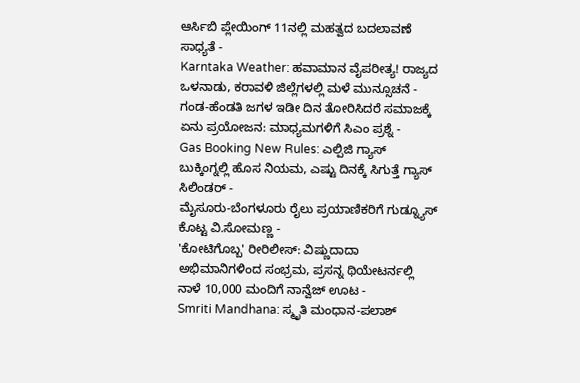ಆರ್ಸಿಬಿ ಪ್ಲೇಯಿಂಗ್ 11ನಲ್ಲಿ ಮಹತ್ವದ ಬದಲಾವಣೆ ಸಾಧ್ಯತೆ -
Karntaka Weather: ಹವಾಮಾನ ವೈಪರೀತ್ಯ! ರಾಜ್ಯದ ಒಳನಾಡು, ಕರಾವಳಿ ಜಿಲ್ಲೆಗಳಲ್ಲಿ ಮಳೆ ಮುನ್ಸೂಚನೆ -
ಗಂಡ-ಹೆಂಡತಿ ಜಗಳ ಇಡೀ ದಿನ ತೋರಿಸಿದರೆ ಸಮಾಜಕ್ಕೆ ಏನು ಪ್ರಯೋಜನ: ಮಾಧ್ಯಮಗಳಿಗೆ ಸಿಎಂ ಪ್ರಶ್ನೆ -
Gas Booking New Rules: ಎಲ್ಪಿಜಿ ಗ್ಯಾಸ್ ಬುಕ್ಕಿಂಗ್ನಲ್ಲಿ ಹೊಸ ನಿಯಮ, ಎಷ್ಟು ದಿನಕ್ಕೆ ಸಿಗುತ್ತೆ ಗ್ಯಾಸ್ ಸಿಲಿಂಡರ್ -
ಮೈಸೂರು-ಬೆಂಗಳೂರು ರೈಲು ಪ್ರಯಾಣಿಕರಿಗೆ ಗುಡ್ನ್ಯೂಸ್ ಕೊಟ್ಟ ವಿ.ಸೋಮಣ್ಣ -
'ಕೋಟಿಗೊಬ್ಬ' ರೀರಿಲೀಸ್: ವಿಷ್ಣುದಾದಾ ಅಭಿಮಾನಿಗಳಿಂದ ಸಂಭ್ರಮ, ಪ್ರಸನ್ನ ಥಿಯೇಟರ್ನಲ್ಲಿ ನಾಳೆ 10,000 ಮಂದಿಗೆ ನಾನ್ವೆಜ್ ಊಟ -
Smriti Mandhana: ಸ್ಮೃತಿ ಮಂಧಾನ-ಪಲಾಶ್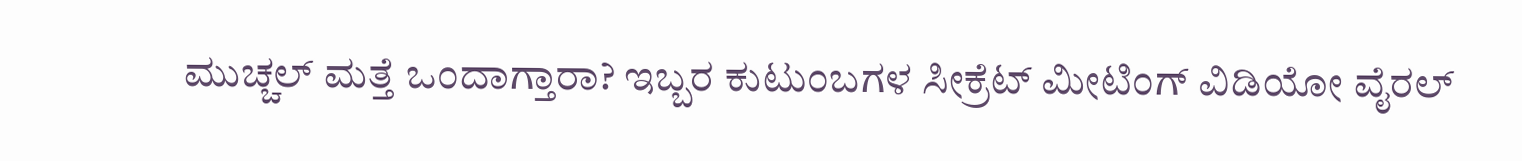ಮುಚ್ಚಲ್ ಮತ್ತೆ ಒಂದಾಗ್ತಾರಾ? ಇಬ್ಬರ ಕುಟುಂಬಗಳ ಸೀಕ್ರೆಟ್ ಮೀಟಿಂಗ್ ವಿಡಿಯೋ ವೈರಲ್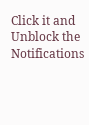Click it and Unblock the Notifications